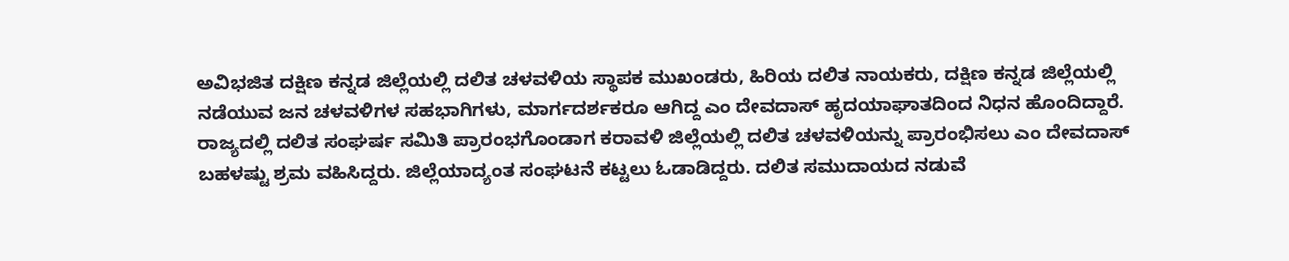ಅವಿಭಜಿತ ದಕ್ಷಿಣ ಕನ್ನಡ ಜಿಲ್ಲೆಯಲ್ಲಿ ದಲಿತ ಚಳವಳಿಯ ಸ್ಥಾಪಕ ಮುಖಂಡರು, ಹಿರಿಯ ದಲಿತ ನಾಯಕರು, ದಕ್ಷಿಣ ಕನ್ನಡ ಜಿಲ್ಲೆಯಲ್ಲಿ ನಡೆಯುವ ಜನ ಚಳವಳಿಗಳ ಸಹಭಾಗಿಗಳು, ಮಾರ್ಗದರ್ಶಕರೂ ಆಗಿದ್ದ ಎಂ ದೇವದಾಸ್ ಹೃದಯಾಘಾತದಿಂದ ನಿಧನ ಹೊಂದಿದ್ದಾರೆ.
ರಾಜ್ಯದಲ್ಲಿ ದಲಿತ ಸಂಘರ್ಷ ಸಮಿತಿ ಪ್ರಾರಂಭಗೊಂಡಾಗ ಕರಾವಳಿ ಜಿಲ್ಲೆಯಲ್ಲಿ ದಲಿತ ಚಳವಳಿಯನ್ನು ಪ್ರಾರಂಭಿಸಲು ಎಂ ದೇವದಾಸ್ ಬಹಳಷ್ಟು ಶ್ರಮ ವಹಿಸಿದ್ದರು. ಜಿಲ್ಲೆಯಾದ್ಯಂತ ಸಂಘಟನೆ ಕಟ್ಟಲು ಓಡಾಡಿದ್ದರು. ದಲಿತ ಸಮುದಾಯದ ನಡುವೆ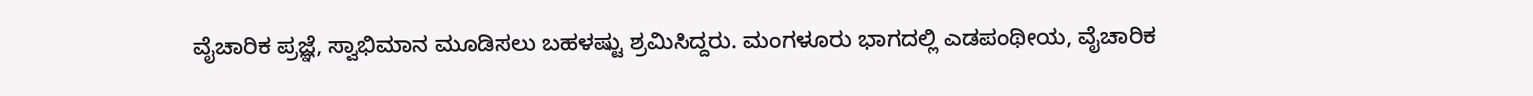ವೈಚಾರಿಕ ಪ್ರಜ್ಞೆ, ಸ್ವಾಭಿಮಾನ ಮೂಡಿಸಲು ಬಹಳಷ್ಟು ಶ್ರಮಿಸಿದ್ದರು. ಮಂಗಳೂರು ಭಾಗದಲ್ಲಿ ಎಡಪಂಥೀಯ, ವೈಚಾರಿಕ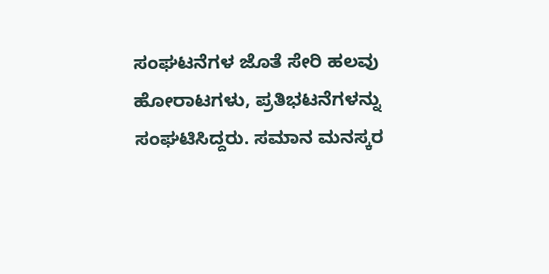ಸಂಘಟನೆಗಳ ಜೊತೆ ಸೇರಿ ಹಲವು ಹೋರಾಟಗಳು, ಪ್ರತಿಭಟನೆಗಳನ್ನು ಸಂಘಟಿಸಿದ್ದರು. ಸಮಾನ ಮನಸ್ಕರ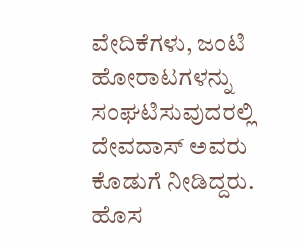ವೇದಿಕೆಗಳು, ಜಂಟಿ ಹೋರಾಟಗಳನ್ನು ಸಂಘಟಿಸುವುದರಲ್ಲಿ ದೇವದಾಸ್ ಅವರು ಕೊಡುಗೆ ನೀಡಿದ್ದರು. ಹೊಸ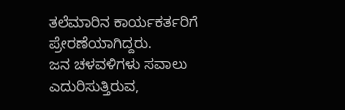ತಲೆಮಾರಿನ ಕಾರ್ಯಕರ್ತರಿಗೆ ಪ್ರೇರಣೆಯಾಗಿದ್ದರು.
ಜನ ಚಳವಳಿಗಳು ಸವಾಲು ಎದುರಿಸುತ್ತಿರುವ,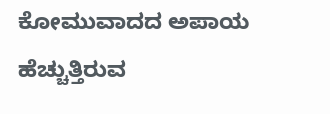ಕೋಮುವಾದದ ಅಪಾಯ ಹೆಚ್ಚುತ್ತಿರುವ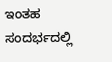ಇಂತಹ ಸಂದರ್ಭದಲ್ಲಿ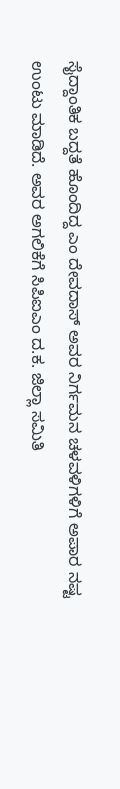ಸೈದ್ದಾಂತಿಕ ಬದ್ದತೆ ಹೊಂದಿದ್ದ ಎಂ ದೇವದಾಸ್ ಅವರ ನಿರ್ಗಮನ ಚಳವಳಿಗಳಿಗೆ ಅಪಾರ ನಷ್ಟ ಉಂಟು ಮಾಡಿದೆ. ಅವರ ಅಗಲಿಕೆಗೆ ಸಿಪಿಐಎಂ ದ.ಕ. ಜಿಲ್ಲಾ ಸಮಿತಿ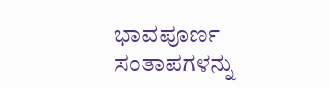ಭಾವಪೂರ್ಣ ಸಂತಾಪಗಳನ್ನು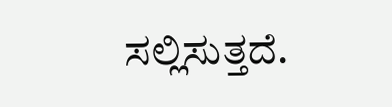ಸಲ್ಲಿಸುತ್ತದೆ.